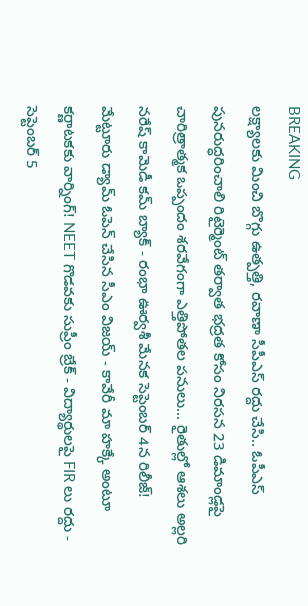BREAKING
లక్ష్యాలకు మించి బొగ్గు ఉత్పత్తి, రవాణా సీపీఎస్‌ రద్దు చేసి.. ఓపీఎస్‌ పునరుద్ధరించాలి రిటైర్మెంట్‌ తర్వాత భద్రత కోసం నిరసన 23 డిమాండ్లపై చారిత్రాత్మక ఒప్పందం శరవేగంగా ఎత్తిపోతల పనులు... రైతుల్లో ఆశలు అల్లరి నరేష్ కామెడీ కమ్ బ్యాక్ - రంభా ఊర్వశీ మేనక సెప్టెంబర్ 4న రిలీజ్! మేట్టూరు డ్యామ్ ఓపెన్ చేసిన సీఎం విజయ్ - కావేరీ మా హక్కే అంటూ కర్ణాటకకు వార్నింగ్! NEET గొడవకు సుప్రీం బ్రేక్ - విద్యార్థులపై FIR లు రద్దు - సెప్టెంబర్ 5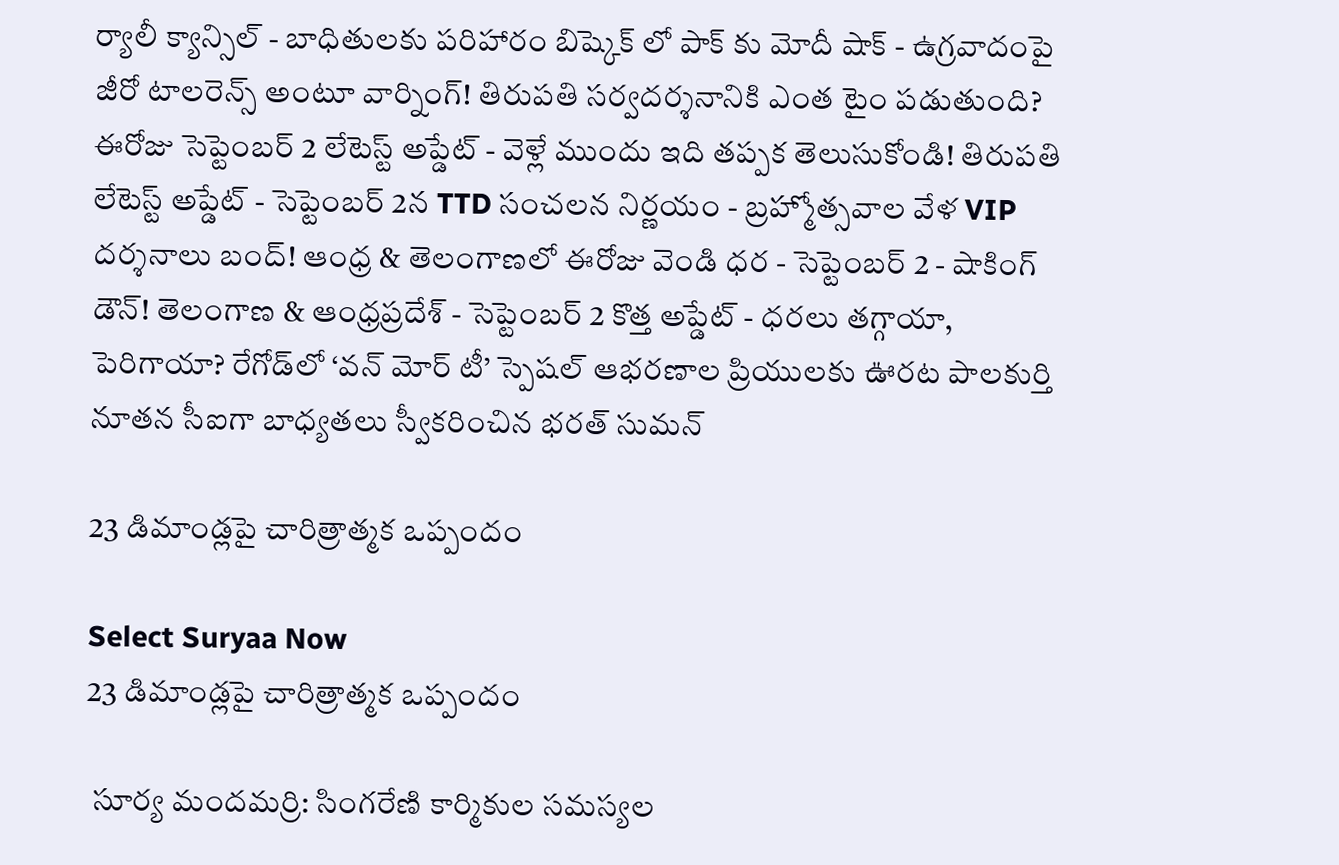ర్యాలీ క్యాన్సిల్ - బాధితులకు పరిహారం బిష్కెక్ లో పాక్ కు మోదీ షాక్ - ఉగ్రవాదంపై జీరో టాలరెన్స్ అంటూ వార్నింగ్! తిరుపతి సర్వదర్శనానికి ఎంత టైం పడుతుంది? ఈరోజు సెప్టెంబర్ 2 లేటెస్ట్ అప్డేట్ - వెళ్లే ముందు ఇది తప్పక తెలుసుకోండి! తిరుపతి లేటెస్ట్ అప్డేట్ - సెప్టెంబర్ 2న TTD సంచలన నిర్ణయం - బ్రహ్మోత్సవాల వేళ VIP దర్శనాలు బంద్! ఆంధ్ర & తెలంగాణలో ఈరోజు వెండి ధర - సెప్టెంబర్ 2 - షాకింగ్ డౌన్! తెలంగాణ & ఆంధ్రప్రదేశ్ - సెప్టెంబర్ 2 కొత్త అప్డేట్ - ధరలు తగ్గాయా, పెరిగాయా? రేగోడ్‌లో ‘వన్ మోర్ టీ’ స్పెషల్ ఆభరణాల ప్రియులకు ఊరట పాలకుర్తి నూతన సీఐగా బాధ్యతలు స్వీకరించిన భరత్ సుమన్

23 డిమాండ్లపై చారిత్రాత్మక ఒప్పందం

Select Suryaa Now
23 డిమాండ్లపై చారిత్రాత్మక ఒప్పందం

 సూర్య మందమర్రి: సింగరేణి కార్మికుల సమస్యల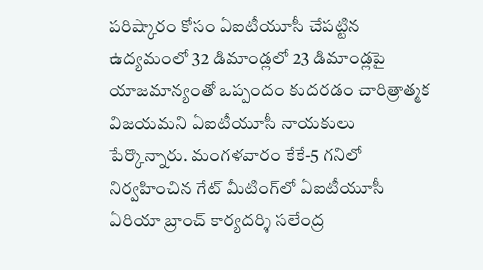పరిష్కారం కోసం ఏఐటీయూసీ చేపట్టిన ఉద్యమంలో 32 డిమాండ్లలో 23 డిమాండ్లపై యాజమాన్యంతో ఒప్పందం కుదరడం చారిత్రాత్మక విజయమని ఏఐటీయూసీ నాయకులు పేర్కొన్నారు. మంగళవారం కేకే-5 గనిలో నిర్వహించిన గేట్‌ మీటింగ్‌లో ఏఐటీయూసీ ఏరియా బ్రాంచ్‌ కార్యదర్శి సలేంద్ర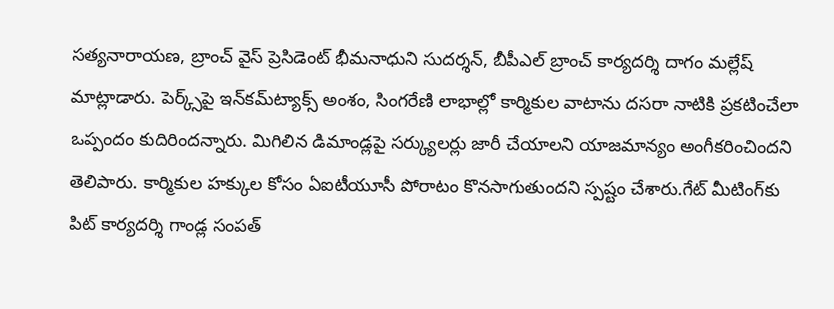సత్యనారాయణ, బ్రాంచ్‌ వైస్‌ ప్రెసిడెంట్‌ భీమనాధుని సుదర్శన్, బీపీఎల్‌ బ్రాంచ్‌ కార్యదర్శి దాగం మల్లేష్ మాట్లాడారు. పెర్క్స్‌పై ఇన్‌కమ్‌ట్యాక్స్‌ అంశం, సింగరేణి లాభాల్లో కార్మికుల వాటాను దసరా నాటికి ప్రకటించేలా ఒప్పందం కుదిరిందన్నారు. మిగిలిన డిమాండ్లపై సర్క్యులర్లు జారీ చేయాలని యాజమాన్యం అంగీకరించిందని తెలిపారు. కార్మికుల హక్కుల కోసం ఏఐటీయూసీ పోరాటం కొనసాగుతుందని స్పష్టం చేశారు.గేట్‌ మీటింగ్‌కు పిట్‌ కార్యదర్శి గాండ్ల సంపత్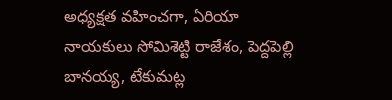అధ్యక్షత వహించగా, ఏరియా నాయకులు సోమిశెట్టి రాజేశం, పెద్దపెల్లి బానయ్య, టేకుమట్ల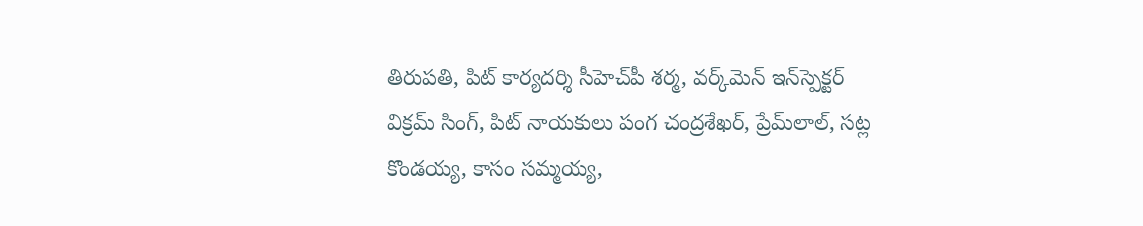తిరుపతి, పిట్‌ కార్యదర్శి సీహెచ్‌పీ శర్మ, వర్క్‌మెన్‌ ఇన్‌స్పెక్టర్‌ విక్రమ్‌ సింగ్, పిట్‌ నాయకులు పంగ చంద్రశేఖర్, ప్రేమ్‌లాల్, సట్ల కొండయ్య, కాసం సమ్మయ్య,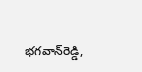భగవాన్‌రెడ్డి,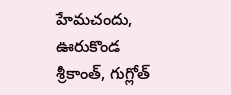హేమచందు, ఊరుకొండ శ్రీకాంత్, గుగ్లోత్‌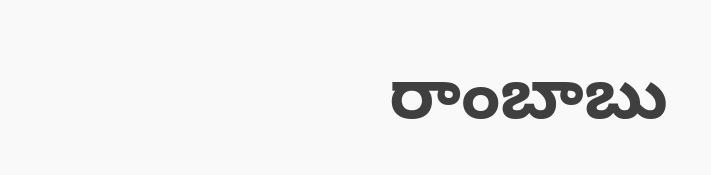రాంబాబు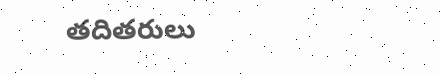తదితరులు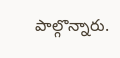పాల్గొన్నారు.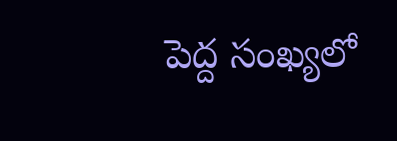పెద్ద సంఖ్యలో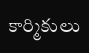కార్మికులు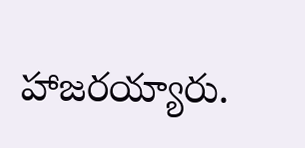హాజరయ్యారు.